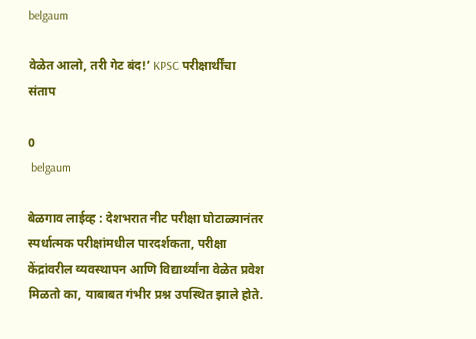belgaum

वेळेत आलो, तरी गेट बंद!’ KPSC परीक्षार्थींचा संताप

0
 belgaum

बेळगाव लाईव्ह : देशभरात नीट परीक्षा घोटाळ्यानंतर स्पर्धात्मक परीक्षांमधील पारदर्शकता, परीक्षा केंद्रांवरील व्यवस्थापन आणि विद्यार्थ्यांना वेळेत प्रवेश मिळतो का, याबाबत गंभीर प्रश्न उपस्थित झाले होते.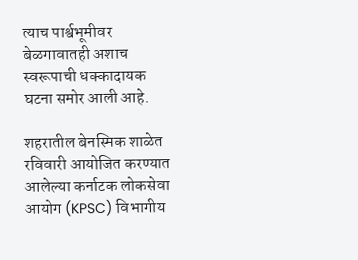त्याच पार्श्वभूमीवर बेळगावातही अशाच स्वरूपाची धक्कादायक घटना समोर आली आहे.

शहरातील बेनस्मिक शाळेत रविवारी आयोजित करण्यात आलेल्या कर्नाटक लोकसेवा आयोग (KPSC) विभागीय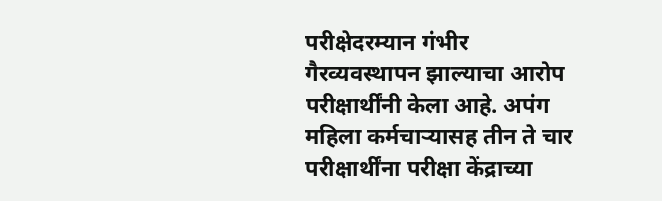परीक्षेदरम्यान गंभीर गैरव्यवस्थापन झाल्याचा आरोप परीक्षार्थींनी केला आहे. अपंग महिला कर्मचाऱ्यासह तीन ते चार परीक्षार्थींना परीक्षा केंद्राच्या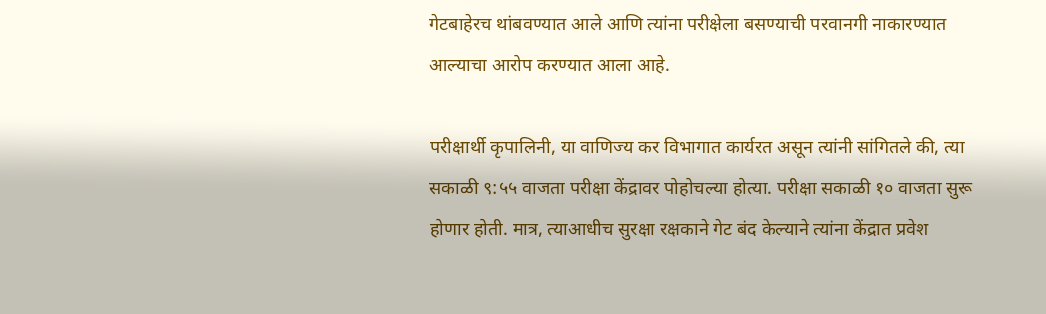गेटबाहेरच थांबवण्यात आले आणि त्यांना परीक्षेला बसण्याची परवानगी नाकारण्यात आल्याचा आरोप करण्यात आला आहे.

परीक्षार्थी कृपालिनी, या वाणिज्य कर विभागात कार्यरत असून त्यांनी सांगितले की, त्या सकाळी ९:५५ वाजता परीक्षा केंद्रावर पोहोचल्या होत्या. परीक्षा सकाळी १० वाजता सुरू होणार होती. मात्र, त्याआधीच सुरक्षा रक्षकाने गेट बंद केल्याने त्यांना केंद्रात प्रवेश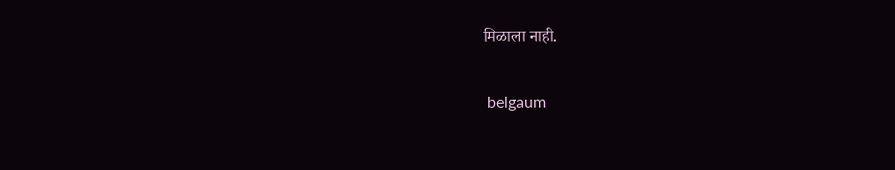मिळाला नाही.

 belgaum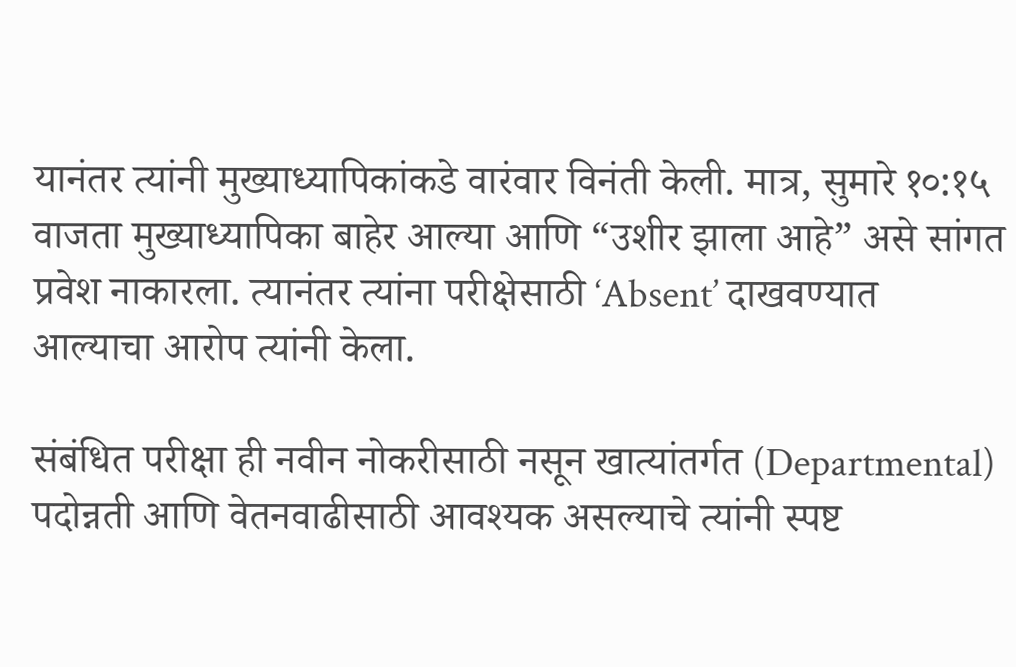यानंतर त्यांनी मुख्याध्यापिकांकडे वारंवार विनंती केली. मात्र, सुमारे १०:१५ वाजता मुख्याध्यापिका बाहेर आल्या आणि “उशीर झाला आहे” असे सांगत प्रवेश नाकारला. त्यानंतर त्यांना परीक्षेसाठी ‘Absent’ दाखवण्यात आल्याचा आरोप त्यांनी केला.

संबंधित परीक्षा ही नवीन नोकरीसाठी नसून खात्यांतर्गत (Departmental) पदोन्नती आणि वेतनवाढीसाठी आवश्यक असल्याचे त्यांनी स्पष्ट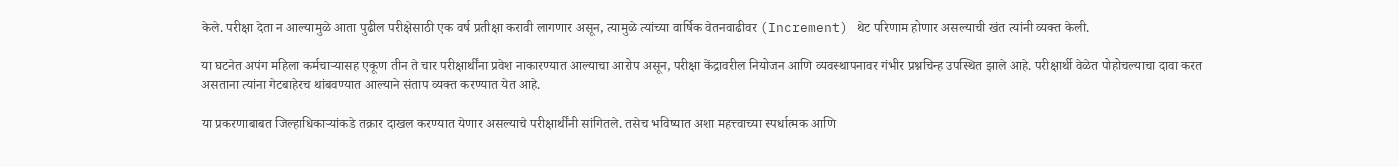केले. परीक्षा देता न आल्यामुळे आता पुढील परीक्षेसाठी एक वर्ष प्रतीक्षा करावी लागणार असून, त्यामुळे त्यांच्या वार्षिक वेतनवाढीवर (Increment) थेट परिणाम होणार असल्याची खंत त्यांनी व्यक्त केली.

या घटनेत अपंग महिला कर्मचाऱ्यासह एकूण तीन ते चार परीक्षार्थींना प्रवेश नाकारण्यात आल्याचा आरोप असून, परीक्षा केंद्रावरील नियोजन आणि व्यवस्थापनावर गंभीर प्रश्नचिन्ह उपस्थित झाले आहे. परीक्षार्थी वेळेत पोहोचल्याचा दावा करत असताना त्यांना गेटबाहेरच थांबवण्यात आल्याने संताप व्यक्त करण्यात येत आहे.

या प्रकरणाबाबत जिल्हाधिकाऱ्यांकडे तक्रार दाखल करण्यात येणार असल्याचे परीक्षार्थींनी सांगितले. तसेच भविष्यात अशा महत्त्वाच्या स्पर्धात्मक आणि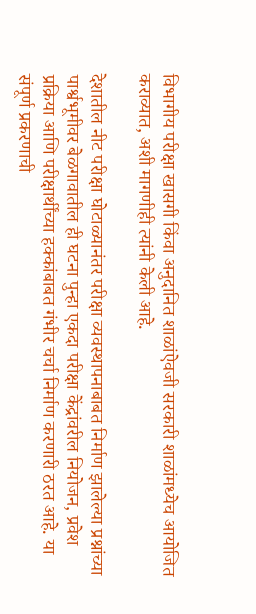विभागीय परीक्षा खासगी किंवा अनुदानित शाळांऐवजी सरकारी शाळांमध्येच आयोजित कराव्यात, अशी मागणीही त्यांनी केली आहे.

देशातील नीट परीक्षा घोटाळ्यानंतर परीक्षा व्यवस्थापनाबाबत निर्माण झालेल्या प्रश्नांच्या पार्श्वभूमीवर बेळगावातील ही घटना पुन्हा एकदा परीक्षा केंद्रांवरील नियोजन, प्रवेश प्रक्रिया आणि परीक्षार्थींच्या हक्कांबाबत गंभीर चर्चा निर्माण करणारी ठरत आहे. या संपूर्ण प्रकरणाची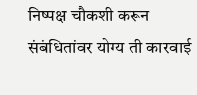निष्पक्ष चौकशी करून संबंधितांवर योग्य ती कारवाई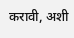करावी, अशी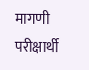मागणी परीक्षार्थी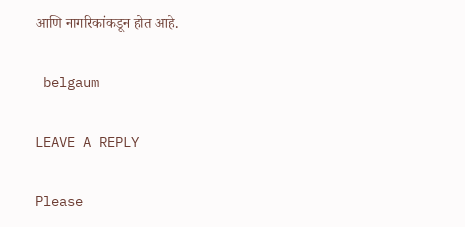आणि नागरिकांकडून होत आहे.

 belgaum

LEAVE A REPLY

Please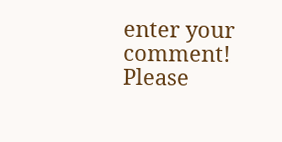enter your comment!
Please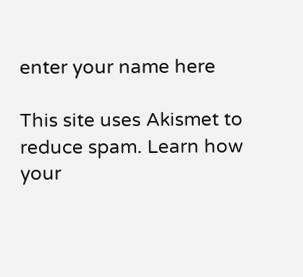enter your name here

This site uses Akismet to reduce spam. Learn how your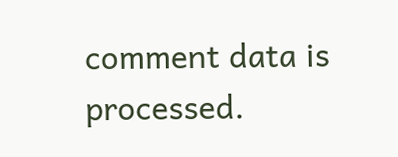comment data is processed.